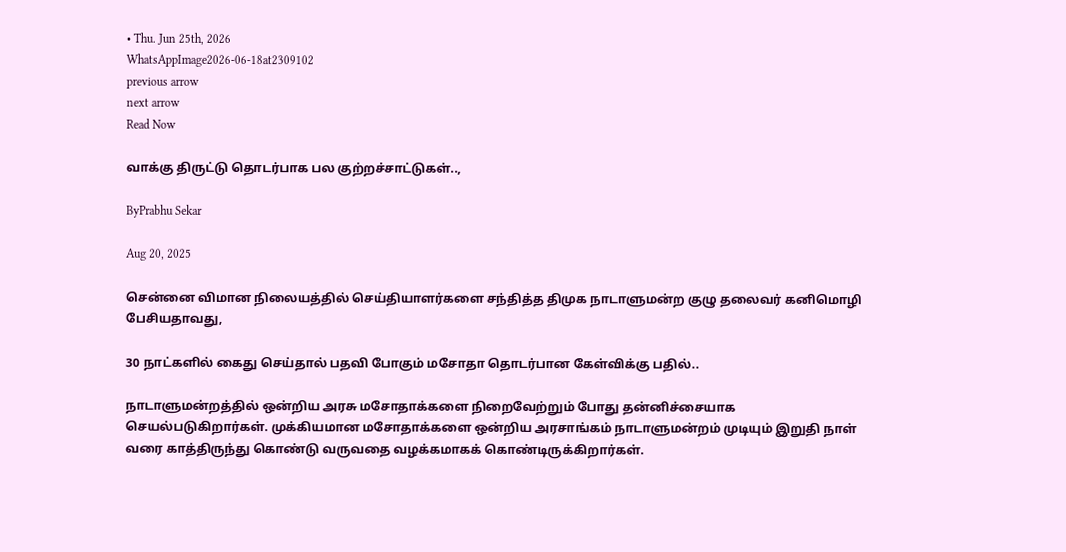• Thu. Jun 25th, 2026
WhatsAppImage2026-06-18at2309102
previous arrow
next arrow
Read Now

வாக்கு திருட்டு தொடர்பாக பல குற்றச்சாட்டுகள்..,

ByPrabhu Sekar

Aug 20, 2025

சென்னை விமான நிலையத்தில் செய்தியாளர்களை சந்தித்த திமுக நாடாளுமன்ற குழு தலைவர் கனிமொழி பேசியதாவது,

30 நாட்களில் கைது செய்தால் பதவி போகும் மசோதா தொடர்பான கேள்விக்கு பதில்..

நாடாளுமன்றத்தில் ஒன்றிய அரசு மசோதாக்களை நிறைவேற்றும் போது தன்னிச்சையாக செயல்படுகிறார்கள். முக்கியமான மசோதாக்களை ஒன்றிய அரசாங்கம் நாடாளுமன்றம் முடியும் இறுதி நாள் வரை காத்திருந்து கொண்டு வருவதை வழக்கமாகக் கொண்டிருக்கிறார்கள்.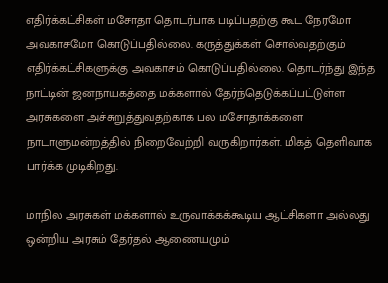எதிர்க்கட்சிகள் மசோதா தொடர்பாக படிப்பதற்கு கூட நேரமோ அவகாசமோ கொடுப்பதில்லை. கருத்துக்கள் சொல்வதற்கும் எதிர்க்கட்சிகளுக்கு அவகாசம் கொடுப்பதில்லை. தொடர்ந்து இந்த நாட்டின் ஜனநாயகத்தை மக்களால் தேர்ந்தெடுக்கப்பட்டுள்ள அரசுகளை அச்சுறுத்துவதற்காக பல மசோதாக்களை நாடாளுமன்றத்தில் நிறைவேற்றி வருகிறார்கள். மிகத் தெளிவாக பார்க்க முடிகிறது.

மாநில அரசுகள் மக்களால் உருவாக்கக்கூடிய ஆட்சிகளா அல்லது ஒன்றிய அரசும் தேர்தல் ஆணையமும்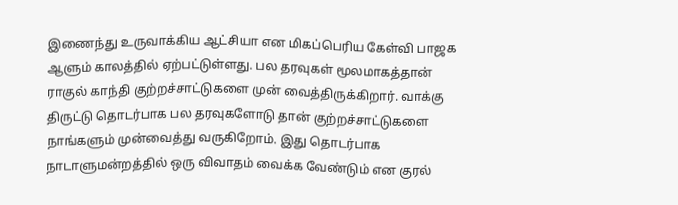இணைந்து உருவாக்கிய ஆட்சியா என மிகப்பெரிய கேள்வி பாஜக ஆளும் காலத்தில் ஏற்பட்டுள்ளது. பல தரவுகள் மூலமாகத்தான் ராகுல் காந்தி குற்றச்சாட்டுகளை முன் வைத்திருக்கிறார். வாக்கு திருட்டு தொடர்பாக பல தரவுகளோடு தான் குற்றச்சாட்டுகளை நாங்களும் முன்வைத்து வருகிறோம். இது தொடர்பாக நாடாளுமன்றத்தில் ஒரு விவாதம் வைக்க வேண்டும் என குரல்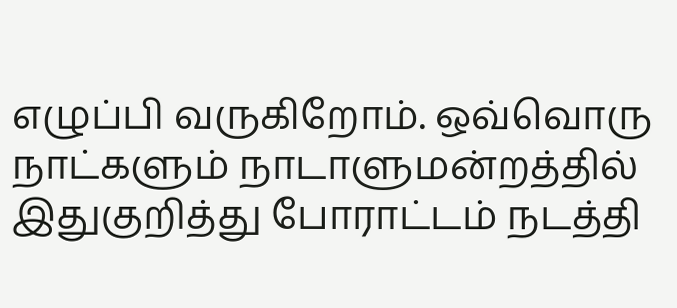எழுப்பி வருகிறோம். ஒவ்வொரு நாட்களும் நாடாளுமன்றத்தில் இதுகுறித்து போராட்டம் நடத்தி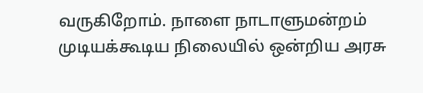வருகிறோம். நாளை நாடாளுமன்றம் முடியக்கூடிய நிலையில் ஒன்றிய அரசு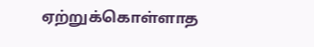ஏற்றுக்கொள்ளாத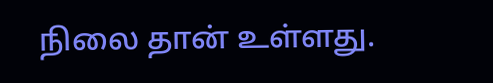நிலை தான் உள்ளது.